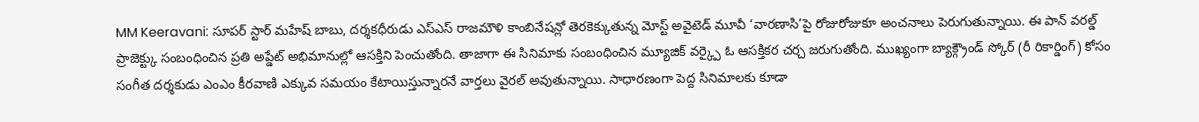MM Keeravani: సూపర్ స్టార్ మహేష్ బాబు, దర్శకధీరుడు ఎస్ఎస్ రాజమౌళి కాంబినేషన్లో తెరకెక్కుతున్న మోస్ట్ అవైటెడ్ మూవీ ‘వారణాసి’పై రోజురోజుకూ అంచనాలు పెరుగుతున్నాయి. ఈ పాన్ వరల్డ్ ప్రాజెక్ట్కు సంబంధించిన ప్రతి అప్డేట్ అభిమానుల్లో ఆసక్తిని పెంచుతోంది. తాజాగా ఈ సినిమాకు సంబంధించిన మ్యూజిక్ వర్క్పై ఓ ఆసక్తికర చర్చ జరుగుతోంది. ముఖ్యంగా బ్యాక్గ్రౌండ్ స్కోర్ (రీ రికార్డింగ్) కోసం సంగీత దర్శకుడు ఎంఎం కీరవాణి ఎక్కువ సమయం కేటాయిస్తున్నారనే వార్తలు వైరల్ అవుతున్నాయి. సాధారణంగా పెద్ద సినిమాలకు కూడా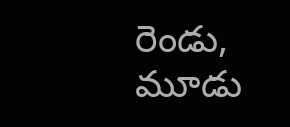రెండు, మూడు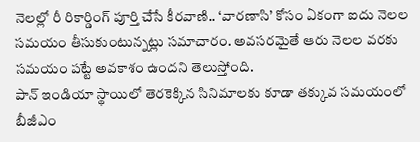నెలల్లో రీ రికార్డింగ్ పూర్తి చేసే కీరవాణి.. ‘వారణాసి’ కోసం ఏకంగా ఐదు నెలల సమయం తీసుకుంటున్నట్లు సమాచారం. అవసరమైతే ఆరు నెలల వరకు సమయం పట్టే అవకాశం ఉందని తెలుస్తోంది.
పాన్ ఇండియా స్థాయిలో తెరకెక్కిన సినిమాలకు కూడా తక్కువ సమయంలో బీజీఎం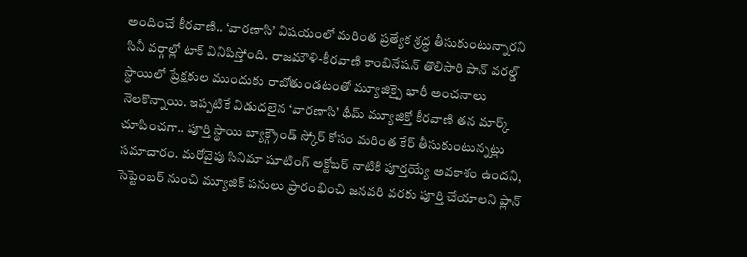అందించే కీరవాణి.. ‘వారణాసి’ విషయంలో మరింత ప్రత్యేక శ్రద్ధ తీసుకుంటున్నారని సినీ వర్గాల్లో టాక్ వినిపిస్తోంది. రాజమౌళి-కీరవాణి కాంబినేషన్ తొలిసారి పాన్ వరల్డ్ స్థాయిలో ప్రేక్షకుల ముందుకు రాబోతుండటంతో మ్యూజిక్పై భారీ అంచనాలు నెలకొన్నాయి. ఇప్పటికే విడుదలైన ‘వారణాసి’ థీమ్ మ్యూజిక్తో కీరవాణి తన మార్క్ చూపించగా.. పూర్తి స్థాయి బ్యాక్గ్రౌండ్ స్కోర్ కోసం మరింత కేర్ తీసుకుంటున్నట్లు సమాచారం. మరోవైపు సినిమా షూటింగ్ అక్టోబర్ నాటికి పూర్తయ్యే అవకాశం ఉందని, సెప్టెంబర్ నుంచి మ్యూజిక్ పనులు ప్రారంభించి జనవరి వరకు పూర్తి చేయాలని ప్లాన్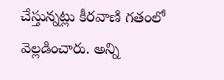చేస్తున్నట్లు కీరవాణి గతంలో వెల్లడించారు. అన్ని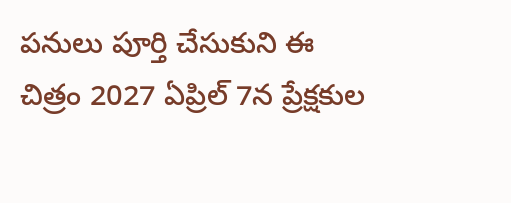పనులు పూర్తి చేసుకుని ఈ చిత్రం 2027 ఏప్రిల్ 7న ప్రేక్షకుల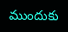ముందుకు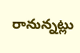రానున్నట్లు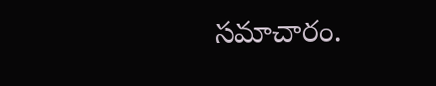సమాచారం.